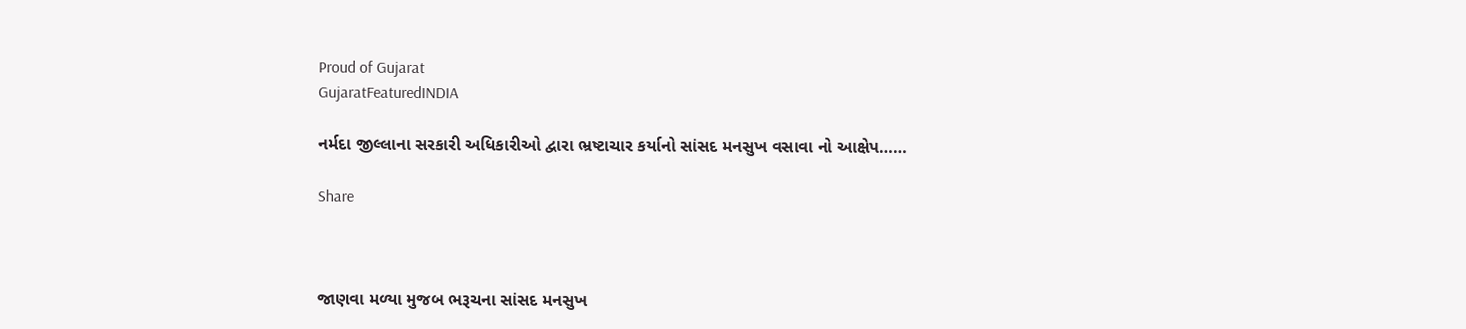Proud of Gujarat
GujaratFeaturedINDIA

નર્મદા જીલ્લાના સરકારી અધિકારીઓ દ્વારા ભ્રષ્ટાચાર કર્યાનો સાંસદ મનસુખ વસાવા નો આક્ષેપ……

Share



જાણવા મળ્યા મુજબ ભરૂચના સાંસદ મનસુખ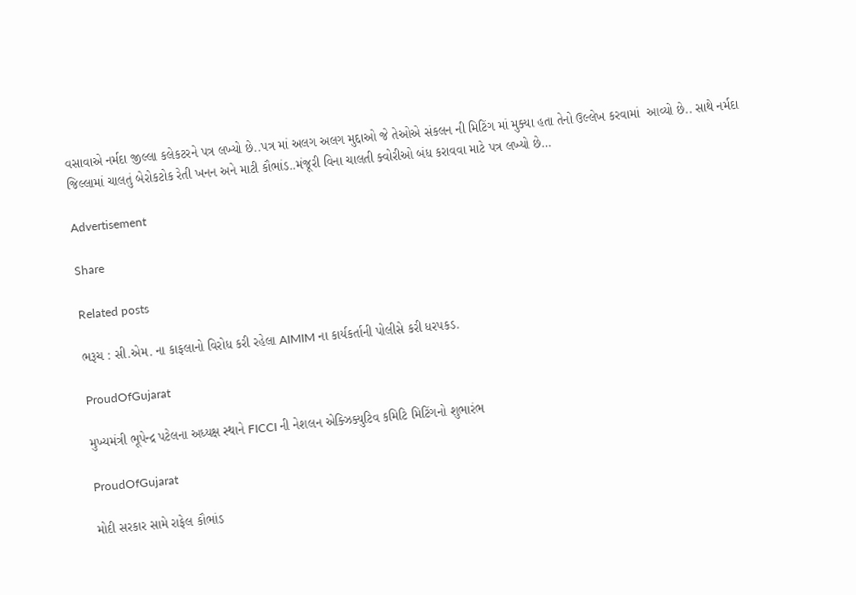વસાવાએ નર્મદા જીલ્લા કલેકટરને પત્ર લખ્યો છે..પત્ર માં અલગ અલગ મુદ્દાઓ જે તેઓએ સંકલન ની મિટિંગ માં મુક્યા હતા તેનો ઉલ્લેખ કરવામાં  આવ્યો છે.. સાથે નર્મદા જિલ્લામાં ચાલતું બેરોકટોક રેતી ખનન અને માટી કૌભાંડ..મંજૂરી વિના ચાલતી ક્વોરીઓ બંધ કરાવવા માટે પત્ર લખ્યો છે…

Advertisement

Share

Related posts

ભરૂચ : સી.એમ. ના કાફલાનો વિરોધ કરી રહેલા AIMIM ના કાર્યકર્તાની પોલીસે કરી ધરપકડ.

ProudOfGujarat

મુખ્યમંત્રી ભૂપેન્દ્ર પટેલના અધ્યક્ષ સ્થાને FICCI ની નેશલન એક્ઝિક્યુટિવ કમિટિ મિટિંગનો શુભારંભ

ProudOfGujarat

મોદી સરકાર સામે રાફેલ કૌભાંડ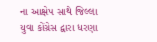ના આક્ષેપ સાથે જિલ્લા યુવા કોંગ્રેસ દ્વારા ધરણા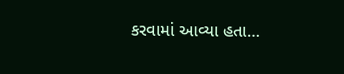કરવામાં આવ્યા હતા…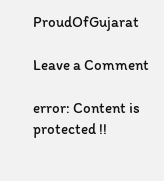ProudOfGujarat

Leave a Comment

error: Content is protected !!